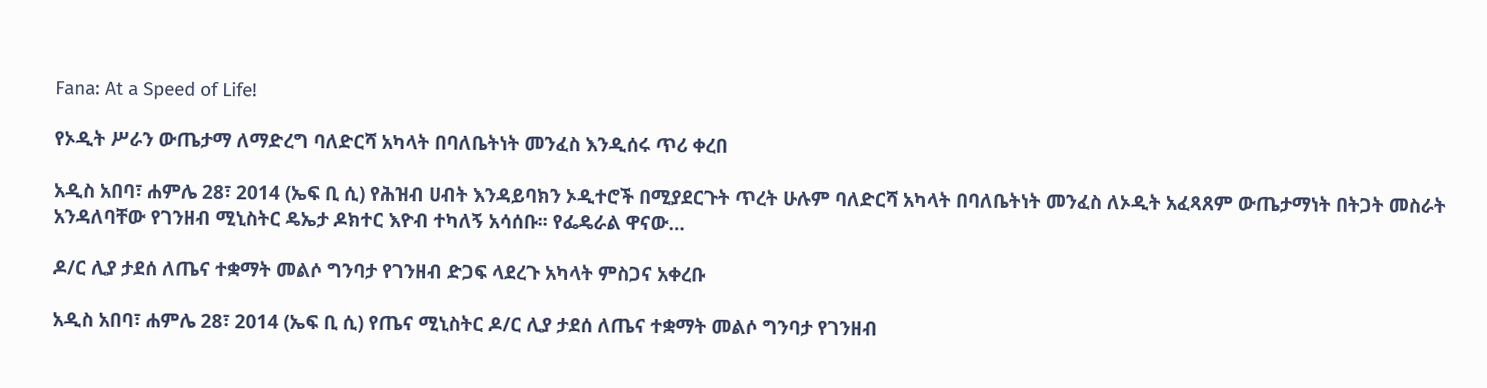Fana: At a Speed of Life!

የኦዲት ሥራን ውጤታማ ለማድረግ ባለድርሻ አካላት በባለቤትነት መንፈስ እንዲሰሩ ጥሪ ቀረበ

አዲስ አበባ፣ ሐምሌ 28፣ 2014 (ኤፍ ቢ ሲ) የሕዝብ ሀብት እንዳይባክን ኦዲተሮች በሚያደርጉት ጥረት ሁሉም ባለድርሻ አካላት በባለቤትነት መንፈስ ለኦዲት አፈጻጸም ውጤታማነት በትጋት መስራት አንዳለባቸው የገንዘብ ሚኒስትር ዴኤታ ዶክተር እዮብ ተካለኝ አሳሰቡ፡፡ የፌዴራል ዋናው…

ዶ/ር ሊያ ታደሰ ለጤና ተቋማት መልሶ ግንባታ የገንዘብ ድጋፍ ላደረጉ አካላት ምስጋና አቀረቡ

አዲስ አበባ፣ ሐምሌ 28፣ 2014 (ኤፍ ቢ ሲ) የጤና ሚኒስትር ዶ/ር ሊያ ታደሰ ለጤና ተቋማት መልሶ ግንባታ የገንዘብ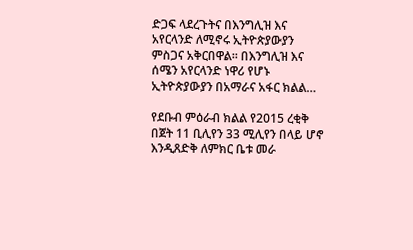ድጋፍ ላደረጉትና በእንግሊዝ እና አየርላንድ ለሚኖሩ ኢትዮጵያውያን ምስጋና አቅርበዋል፡፡ በእንግሊዝ እና ሰሜን አየርላንድ ነዋሪ የሆኑ ኢትዮጵያውያን በአማራና አፋር ክልል…

የደቡብ ምዕራብ ክልል የ2015 ረቂቅ በጀት 11 ቢሊየን 33 ሚሊየን በላይ ሆኖ እንዲጸድቅ ለምክር ቤቱ መራ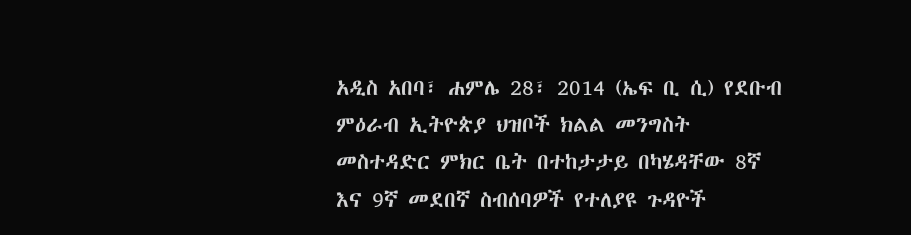አዲስ አበባ፣ ሐምሌ 28፣ 2014 (ኤፍ ቢ ሲ) የደቡብ ምዕራብ ኢትዮጵያ ህዝቦች ክልል መንግስት መስተዳድር ምክር ቤት በተከታታይ በካሄዳቸው 8ኛ እና 9ኛ መደበኛ ስብሰባዎች የተለያዩ ጉዳዮች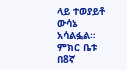ላይ ተወያይቶ ውሳኔ አሳልፏል።   ምክር ቤቱ በ8ኛ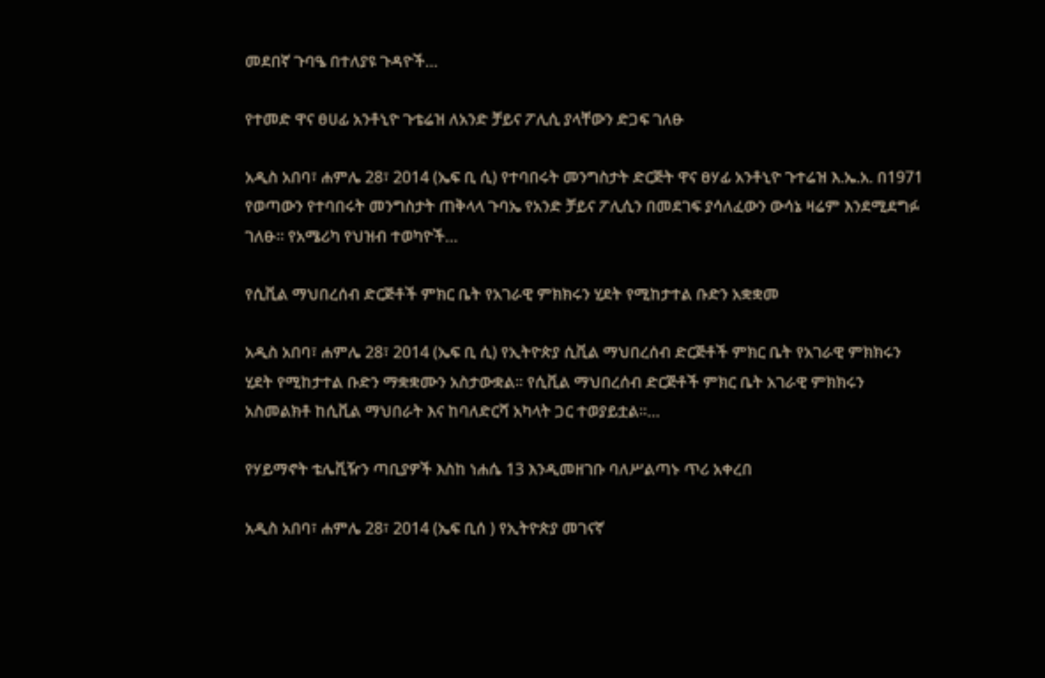መደበኛ ጉባዔ በተለያዩ ጉዳዮች…

የተመድ ዋና ፀሀፊ አንቶኒዮ ጉቴሬዝ ለአንድ ቻይና ፖሊሲ ያላቸውን ድጋፍ ገለፁ

አዲስ አበባ፣ ሐምሌ 28፣ 2014 (ኤፍ ቢ ሲ) የተባበሩት መንግስታት ድርጅት ዋና ፀሃፊ አንቶኒዮ ጉተሬዝ እ.ኤ.አ. በ1971 የወጣውን የተባበሩት መንግስታት ጠቅላላ ጉባኤ የአንድ ቻይና ፖሊሲን በመደገፍ ያሳለፈውን ውሳኔ ዛሬም እንደሚደግፉ ገለፁ። የአሜሪካ የህዝብ ተወካዮች…

የሲቪል ማህበረሰብ ድርጅቶች ምክር ቤት የአገራዊ ምክክሩን ሂደት የሚከታተል ቡድን አቋቋመ

አዲስ አበባ፣ ሐምሌ 28፣ 2014 (ኤፍ ቢ ሲ) የኢትዮጵያ ሲቪል ማህበረሰብ ድርጅቶች ምክር ቤት የአገራዊ ምክክሩን ሂደት የሚከታተል ቡድን ማቋቋሙን አስታውቋል፡፡ የሲቪል ማህበረሰብ ድርጅቶች ምክር ቤት አገራዊ ምክክሩን አስመልክቶ ከሲቪል ማህበራት እና ከባለድርሻ አካላት ጋር ተወያይቷል።…

የሃይማኖት ቴሌቪዥን ጣቢያዎች እስከ ነሐሴ 13 እንዲመዘገቡ ባለሥልጣኑ ጥሪ አቀረበ

አዲስ አበባ፣ ሐምሌ 28፣ 2014 (ኤፍ ቢሰ ) የኢትዮጵያ መገናኛ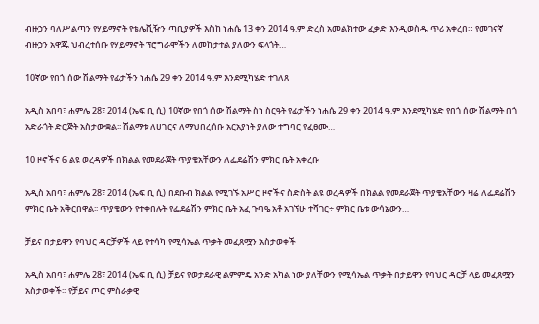ብዙኃን ባለሥልጣን የሃይማኖት የቴሌቪዥን ጣቢያዎች እስከ ነሐሴ 13 ቀን 2014 ዓ.ም ድረስ አመልክተው ፈቃድ እንዲወስዱ ጥሪ አቀረበ። የመገናኛ ብዙኃን አዋጁ ህብረተሰቡ የሃይማኖት ፕሮግራሞችን ለመከታተል ያለውን ፍላጎት…

10ኛው የበጎ ሰው ሽልማት የፊታችን ነሐሴ 29 ቀን 2014 ዓ.ም እንደሚካሄድ ተገለጸ

አዲስ አበባ፣ ሐምሌ 28፣ 2014 (ኤፍ ቢ ሲ) 10ኛው የበጎ ሰው ሽልማት ስነ ስርዓት የፊታችን ነሐሴ 29 ቀን 2014 ዓ.ም እንደሚካሄድ የበጎ ሰው ሽልማት በጎ አድራጎት ድርጅት አስታውቋል፡፡ ሽልማቱ ለሀገርና ለማህበረሰቡ አርአያነት ያለው ተግባር የፈፀሙ…

10 ዞኖችና 6 ልዩ ወረዳዎች በክልል የመደራጀት ጥያቄአቸውን ለፌደሬሽን ምክር ቤት አቀረቡ

አዲስ አበባ፣ ሐምሌ 28፣ 2014 (ኤፍ ቢ ሲ) በደቡብ ክልል የሚገኙ አሥር ዞኖችና ስድስት ልዩ ወረዳዎች በክልል የመደራጀት ጥያቄአቸውን ዛሬ ለፌደሬሽን ምክር ቤት አቅርበዋል፡፡ ጥያቄውን የተቀበሉት የፌደሬሽን ምክር ቤት አፈ ጉባዔ አቶ አገኘሁ ተሻገር÷ ምክር ቤቱ ውሳኔውን…

ቻይና በታይዋን የባህር ዳርቻዎች ላይ የተሳካ የሚሳኤል ጥቃት መፈጸሟን አስታወቀች

አዲስ አበባ፣ ሐምሌ 28፣ 2014 (ኤፍ ቢ ሲ) ቻይና የወታደራዊ ልምምዴ አንድ አካል ነው ያለቸውን የሚሳኤል ጥቃት በታይዋን የባህር ዳርቻ ላይ መፈጸሟን አስታወቀች፡፡ የቻይና ጦር ምስራቃዊ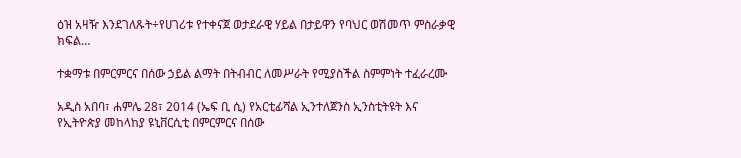ዕዝ አዛዥ እንደገለጹት÷የሀገሪቱ የተቀናጀ ወታደራዊ ሃይል በታይዋን የባህር ወሽመጥ ምስራቃዊ ክፍል…

ተቋማቱ በምርምርና በሰው ኃይል ልማት በትብብር ለመሥራት የሚያስችል ስምምነት ተፈራረሙ

አዲስ አበባ፣ ሐምሌ 28፣ 2014 (ኤፍ ቢ ሲ) የአርቲፊሻል ኢንተለጀንስ ኢንስቲትዩት እና የኢትዮጵያ መከላከያ ዩኒቨርሲቲ በምርምርና በሰው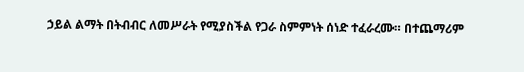ኃይል ልማት በትብብር ለመሥራት የሚያስችል የጋራ ስምምነት ሰነድ ተፈራረሙ። በተጨማሪም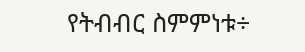የትብብር ስምምነቱ÷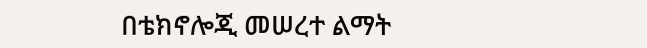በቴክኖሎጂ መሠረተ ልማት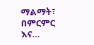ማልማት፣ በምርምር እና…